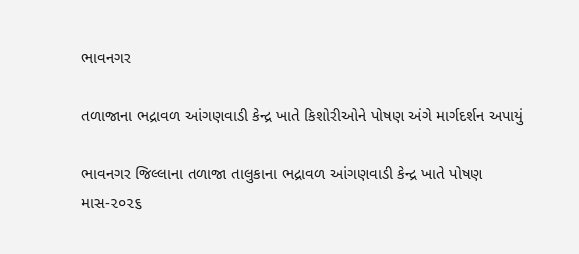ભાવનગર

તળાજાના ભદ્રાવળ આંગણવાડી કેન્દ્ર ખાતે કિશોરીઓને પોષણ અંગે માર્ગદર્શન અપાયું

ભાવનગર જિલ્લાના તળાજા તાલુકાના ભદ્રાવળ આંગણવાડી કેન્દ્ર ખાતે પોષણ માસ-૨૦૨૬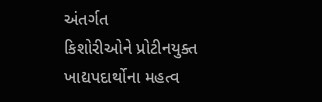અંતર્ગત
કિશોરીઓને પ્રોટીનયુક્ત ખાદ્યપદાર્થોના મહત્વ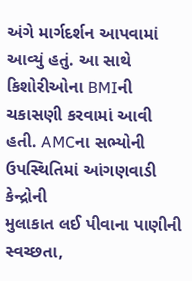અંગે માર્ગદર્શન આપવામાં આવ્યું હતું. આ સાથે
કિશોરીઓના BMIની ચકાસણી કરવામાં આવી હતી. AMCના સભ્યોની ઉપસ્થિતિમાં આંગણવાડી કેન્દ્રોની
મુલાકાત લઈ પીવાના પાણીની સ્વચ્છતા,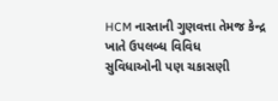HCM નાસ્તાની ગુણવત્તા તેમજ કેન્દ્ર ખાતે ઉપલબ્ધ વિવિધ
સુવિધાઓની પણ ચકાસણી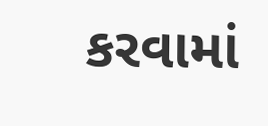કરવામાં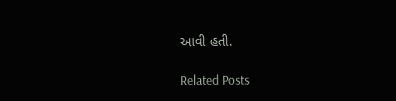આવી હતી.

Related Posts